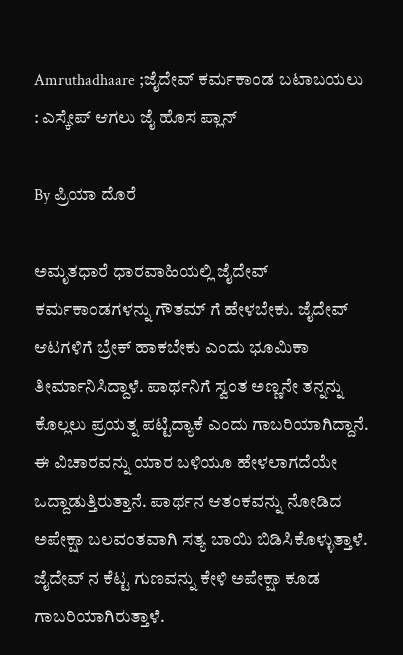Amruthadhaare ;ಜೈದೇವ್ ಕರ್ಮಕಾಂಡ ಬಟಾಬಯಲು : ಎಸ್ಕೇಪ್ ಆಗಲು ಜೈ ಹೊಸ ಪ್ಲಾನ್

By ಪ್ರಿಯಾ ದೊರೆ

ಅಮೃತಧಾರೆ ಧಾರವಾಹಿಯಲ್ಲಿ ಜೈದೇವ್ ಕರ್ಮಕಾಂಡಗಳನ್ನು ಗೌತಮ್ ಗೆ ಹೇಳಬೇಕು. ಜೈದೇವ್ ಆಟಗಳಿಗೆ ಬ್ರೇಕ್ ಹಾಕಬೇಕು ಎಂದು ಭೂಮಿಕಾ ತೀರ್ಮಾನಿಸಿದ್ದಾಳೆ. ಪಾರ್ಥನಿಗೆ ಸ್ವಂತ ಅಣ್ಣನೇ ತನ್ನನ್ನು ಕೊಲ್ಲಲು ಪ್ರಯತ್ನ ಪಟ್ಟಿದ್ಯಾಕೆ ಎಂದು ಗಾಬರಿಯಾಗಿದ್ದಾನೆ. ಈ ವಿಚಾರವನ್ನು ಯಾರ ಬಳಿಯೂ ಹೇಳಲಾಗದೆಯೇ ಒದ್ದಾಡುತ್ತಿರುತ್ತಾನೆ. ಪಾರ್ಥನ ಆತಂಕವನ್ನು ನೋಡಿದ ಅಪೇಕ್ಷಾ ಬಲವಂತವಾಗಿ ಸತ್ಯ ಬಾಯಿ ಬಿಡಿಸಿಕೊಳ್ಳುತ್ತಾಳೆ. ಜೈದೇವ್ ನ ಕೆಟ್ಟ ಗುಣವನ್ನು ಕೇಳಿ ಅಪೇಕ್ಷಾ ಕೂಡ ಗಾಬರಿಯಾಗಿರುತ್ತಾಳೆ.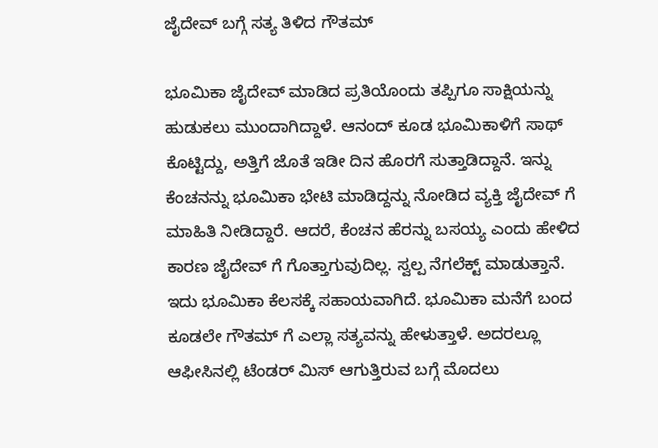ಜೈದೇವ್ ಬಗ್ಗೆ ಸತ್ಯ ತಿಳಿದ ಗೌತಮ್

ಭೂಮಿಕಾ ಜೈದೇವ್ ಮಾಡಿದ ಪ್ರತಿಯೊಂದು ತಪ್ಪಿಗೂ ಸಾಕ್ಷಿಯನ್ನು ಹುಡುಕಲು ಮುಂದಾಗಿದ್ದಾಳೆ. ಆನಂದ್ ಕೂಡ ಭೂಮಿಕಾಳಿಗೆ ಸಾಥ್ ಕೊಟ್ಟಿದ್ದು, ಅತ್ತಿಗೆ ಜೊತೆ ಇಡೀ ದಿನ ಹೊರಗೆ ಸುತ್ತಾಡಿದ್ದಾನೆ. ಇನ್ನು ಕೆಂಚನನ್ನು ಭೂಮಿಕಾ ಭೇಟಿ ಮಾಡಿದ್ದನ್ನು ನೋಡಿದ ವ್ಯಕ್ತಿ ಜೈದೇವ್ ಗೆ ಮಾಹಿತಿ ನೀಡಿದ್ದಾರೆ. ಆದರೆ, ಕೆಂಚನ ಹೆರನ್ನು ಬಸಯ್ಯ ಎಂದು ಹೇಳಿದ ಕಾರಣ ಜೈದೇವ್ ಗೆ ಗೊತ್ತಾಗುವುದಿಲ್ಲ. ಸ್ವಲ್ಪ ನೆಗಲೆಕ್ಟ್ ಮಾಡುತ್ತಾನೆ. ಇದು ಭೂಮಿಕಾ ಕೆಲಸಕ್ಕೆ ಸಹಾಯವಾಗಿದೆ. ಭೂಮಿಕಾ ಮನೆಗೆ ಬಂದ ಕೂಡಲೇ ಗೌತಮ್ ಗೆ ಎಲ್ಲಾ ಸತ್ಯವನ್ನು ಹೇಳುತ್ತಾಳೆ. ಅದರಲ್ಲೂ ಆಫೀಸಿನಲ್ಲಿ ಟೆಂಡರ್ ಮಿಸ್ ಆಗುತ್ತಿರುವ ಬಗ್ಗೆ ಮೊದಲು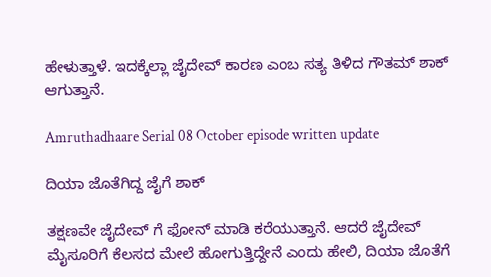ಹೇಳುತ್ತಾಳೆ. ಇದಕ್ಕೆಲ್ಲಾ ಜೈದೇವ್ ಕಾರಣ ಎಂಬ ಸತ್ಯ ತಿಳಿದ ಗೌತಮ್ ಶಾಕ್ ಆಗುತ್ತಾನೆ.

Amruthadhaare Serial 08 October episode written update

ದಿಯಾ ಜೊತೆಗಿದ್ದ ಜೈಗೆ ಶಾಕ್

ತಕ್ಷಣವೇ ಜೈದೇವ್ ಗೆ ಫೋನ್ ಮಾಡಿ ಕರೆಯುತ್ತಾನೆ. ಆದರೆ ಜೈದೇವ್ ಮೈಸೂರಿಗೆ ಕೆಲಸದ ಮೇಲೆ ಹೋಗುತ್ತಿದ್ದೇನೆ ಎಂದು ಹೇಲಿ, ದಿಯಾ ಜೊತೆಗೆ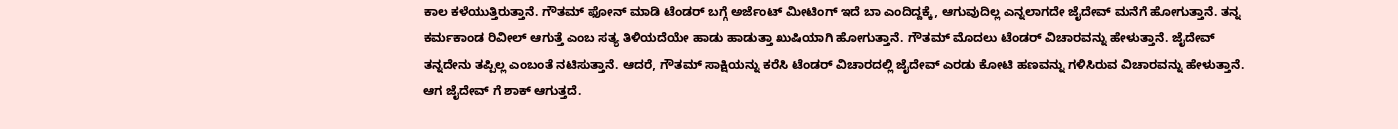ಕಾಲ ಕಳೆಯುತ್ತಿರುತ್ತಾನೆ. ಗೌತಮ್ ಫೋನ್ ಮಾಡಿ ಟೆಂಡರ್ ಬಗ್ಗೆ ಅರ್ಜೆಂಟ್ ಮೀಟಿಂಗ್ ಇದೆ ಬಾ ಎಂದಿದ್ದಕ್ಕೆ, ಆಗುವುದಿಲ್ಲ ಎನ್ನಲಾಗದೇ ಜೈದೇವ್ ಮನೆಗೆ ಹೋಗುತ್ತಾನೆ. ತನ್ನ ಕರ್ಮಕಾಂಡ ರಿವೀಲ್ ಆಗುತ್ತೆ ಎಂಬ ಸತ್ಯ ತಿಳಿಯದೆಯೇ ಹಾಡು ಹಾಡುತ್ತಾ ಖುಷಿಯಾಗಿ ಹೋಗುತ್ತಾನೆ. ಗೌತಮ್ ಮೊದಲು ಟೆಂಡರ್ ವಿಚಾರವನ್ನು ಹೇಳುತ್ತಾನೆ. ಜೈದೇವ್ ತನ್ನದೇನು ತಪ್ಪಿಲ್ಲ ಎಂಬಂತೆ ನಟಿಸುತ್ತಾನೆ. ಆದರೆ, ಗೌತಮ್ ಸಾಕ್ಷಿಯನ್ನು ಕರೆಸಿ ಟೆಂಡರ್ ವಿಚಾರದಲ್ಲಿ ಜೈದೇವ್ ಎರಡು ಕೋಟಿ ಹಣವನ್ನು ಗಳಿಸಿರುವ ವಿಚಾರವನ್ನು ಹೇಳುತ್ತಾನೆ. ಆಗ ಜೈದೇವ್ ಗೆ ಶಾಕ್ ಆಗುತ್ತದೆ.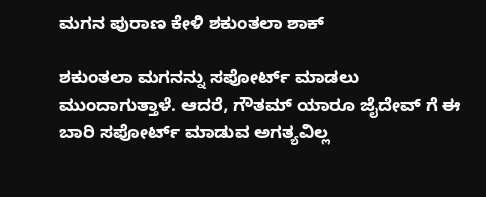ಮಗನ ಪುರಾಣ ಕೇಳಿ ಶಕುಂತಲಾ ಶಾಕ್

ಶಕುಂತಲಾ ಮಗನನ್ನು ಸಪೋರ್ಟ್ ಮಾಡಲು ಮುಂದಾಗುತ್ತಾಳೆ. ಆದರೆ, ಗೌತಮ್ ಯಾರೂ ಜೈದೇವ್ ಗೆ ಈ ಬಾರಿ ಸಪೋರ್ಟ್ ಮಾಡುವ ಅಗತ್ಯವಿಲ್ಲ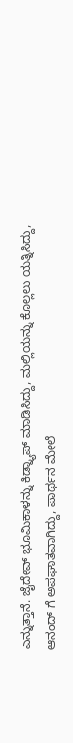ಎನ್ನುತ್ತಾನೆ. ಜೈದೇವ್ ಭೂಮಿಕಾಳನ್ನು ಕಿಡ್ನ್ಯಾಪ್ ಮಾಡಿಸಿದ್ದು, ಮಲ್ಲಿಯನ್ನು ಕೊಲ್ಲಲು ಯತ್ನಿಸಿದ್ದು, ಆನಂದ್ ಗೆ ಅಪಘಾತವಾಗಿದ್ದು, ಪಾರ್ಥನ ಮೇಲೆ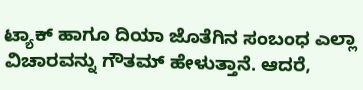ಟ್ಯಾಕ್ ಹಾಗೂ ದಿಯಾ ಜೊತೆಗಿನ ಸಂಬಂಧ ಎಲ್ಲಾ ವಿಚಾರವನ್ನು ಗೌತಮ್ ಹೇಳುತ್ತಾನೆ. ಆದರೆ,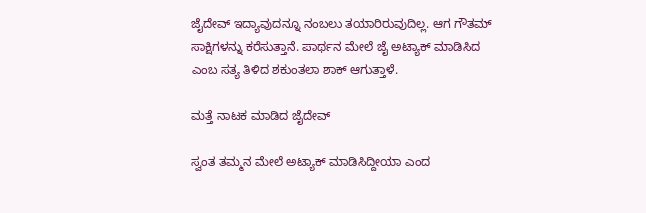ಜೈದೇವ್ ಇದ್ಯಾವುದನ್ನೂ ನಂಬಲು ತಯಾರಿರುವುದಿಲ್ಲ. ಆಗ ಗೌತಮ್ ಸಾಕ್ಷಿಗಳನ್ನು ಕರೆಸುತ್ತಾನೆ. ಪಾರ್ಥನ ಮೇಲೆ ಜೈ ಅಟ್ಯಾಕ್ ಮಾಡಿಸಿದ ಎಂಬ ಸತ್ಯ ತಿಳಿದ ಶಕುಂತಲಾ ಶಾಕ್ ಆಗುತ್ತಾಳೆ.

ಮತ್ತೆ ನಾಟಕ ಮಾಡಿದ ಜೈದೇವ್

ಸ್ವಂತ ತಮ್ಮನ ಮೇಲೆ ಅಟ್ಯಾಕ್ ಮಾಡಿಸಿದ್ದೀಯಾ ಎಂದ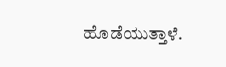ಹೊಡೆಯುತ್ತಾಳೆ.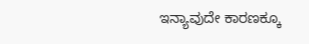ಇನ್ಯಾವುದೇ ಕಾರಣಕ್ಕೂ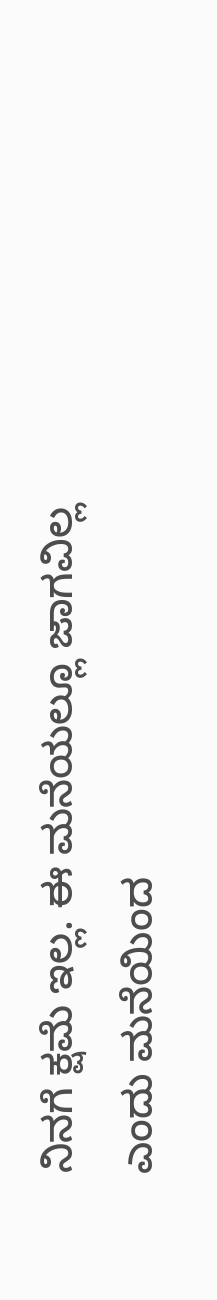ನಿನಗೆ ಕ್ಷಮೆ ಇಲ್ಲ. ಈ ಮನೆಯಲ್ಲೂ ಜಾಗವಿಲ್ಲ ಎಂದು ಮನೆಯಿಂದ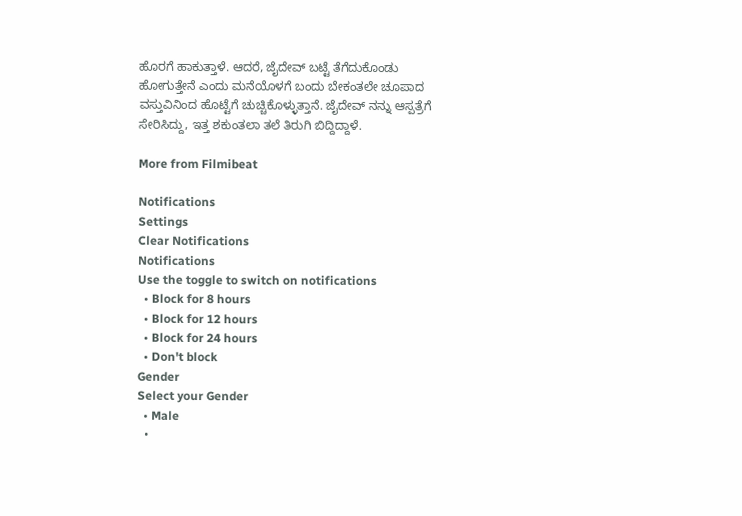ಹೊರಗೆ ಹಾಕುತ್ತಾಳೆ. ಆದರೆ, ಜೈದೇವ್ ಬಟ್ಟೆ ತೆಗೆದುಕೊಂಡು ಹೋಗುತ್ತೇನೆ ಎಂದು ಮನೆಯೊಳಗೆ ಬಂದು ಬೇಕಂತಲೇ ಚೂಪಾದ ವಸ್ತುವಿನಿಂದ ಹೊಟ್ಟೆಗೆ ಚುಚ್ಚಿಕೊಳ್ಳುತ್ತಾನೆ. ಜೈದೇವ್ ನನ್ನು ಆಸ್ಪತ್ರೆಗೆ ಸೇರಿಸಿದ್ದು, ಇತ್ತ ಶಕುಂತಲಾ ತಲೆ ತಿರುಗಿ ಬಿದ್ದಿದ್ದಾಳೆ.

More from Filmibeat

Notifications
Settings
Clear Notifications
Notifications
Use the toggle to switch on notifications
  • Block for 8 hours
  • Block for 12 hours
  • Block for 24 hours
  • Don't block
Gender
Select your Gender
  • Male
  •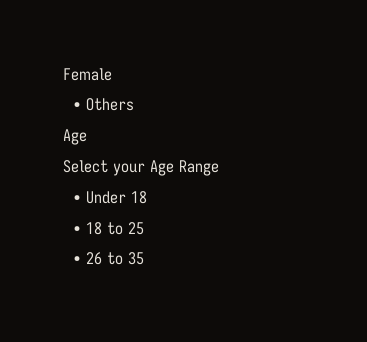Female
  • Others
Age
Select your Age Range
  • Under 18
  • 18 to 25
  • 26 to 35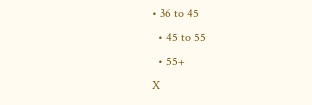• 36 to 45
  • 45 to 55
  • 55+
X